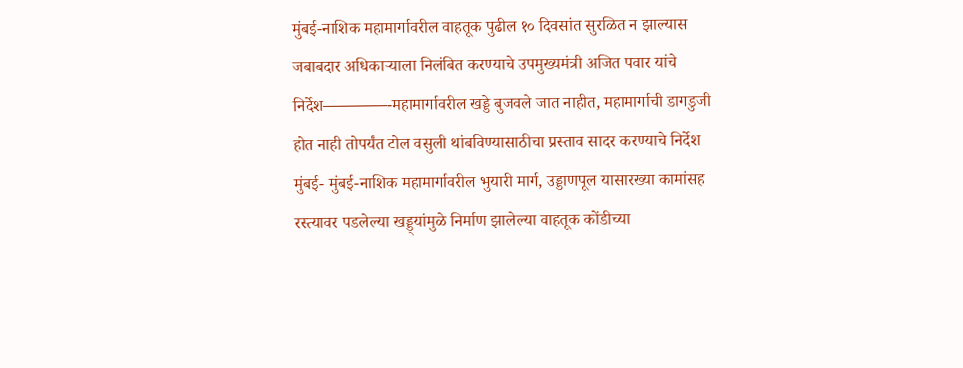मुंबई-नाशिक महामार्गावरील वाहतूक पुढील १० दिवसांत सुरळित न झाल्यास जबाबदार अधिकाऱ्याला निलंबित करण्याचे उपमुख्यमंत्री अजित पवार यांचे निर्देश————-महामार्गावरील खड्डे बुजवले जात नाहीत, महामार्गाची डागडुजी होत नाही तोपर्यंत टोल वसुली थांबविण्यासाठीचा प्रस्ताव सादर करण्याचे निर्देश मुंबई- मुंबई-नाशिक महामार्गावरील भुयारी मार्ग, उड्डाणपूल यासारख्या कामांसह रस्त्यावर पडलेल्या खड्ड्यांमुळे निर्माण झालेल्या वाहतूक कोंडीच्या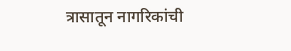त्रासातून नागरिकांची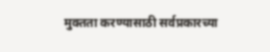मुक्तता करण्यासाठी सर्वप्रकारच्या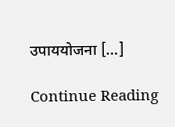उपाययोजना […]

Continue Reading